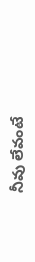నీవు లేవంటే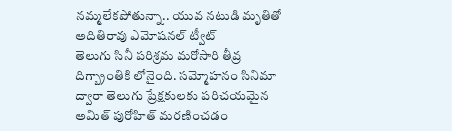నమ్మలేకపోతున్నా.. యువ నటుడి మృతితో అదితిరావు ఎమోషనల్ ట్వీట్
తెలుగు సినీ పరిశ్రమ మరోసారి తీవ్ర దిగ్బ్రాంతికి లోనైంది. సమ్మోహనం సినిమా ద్వారా తెలుగు ప్రేక్షకులకు పరిచయమైన అమిత్ పురోహిత్ మరణించడం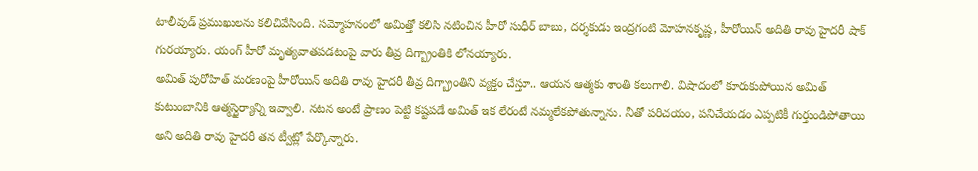టాలీవుడ్ ప్రముఖులను కలిచివేసింది. సమ్మోహనంలో అమిత్తో కలిసి నటించిన హీరో సుధీర్ బాబు, దర్శకుడు ఇంద్రగంటి మోహనకృష్ణ, హీరోయిన్ అదితి రావు హైదరీ షాక్ గురయ్యారు. యంగ్ హీరో మృత్యవాతపడటంపై వారు తీవ్ర దిగ్బ్రాంతికి లోనయ్యారు.
అమిత్ పురోహిత్ మరణంపై హీరోయిన్ అదితి రావు హైదరీ తీవ్ర దిగ్బ్రాంతిని వ్యక్తం చేస్తూ.. ఆయన ఆత్మకు శాంతి కలుగాలి. విషాదంలో కూరుకుపోయిన అమిత్ కుటుంబానికి ఆత్మస్థైర్యాన్ని ఇవ్వాలి. నటన అంటే ప్రాణం పెట్టి కష్టపడే అమిత్ ఇక లేరంటే నమ్మలేకపోతున్నాను. నీతో పరిచయం, పనిచేయడం ఎప్పటికీ గుర్తుండిపోతాయి అని అదితి రావు హైదరీ తన ట్వీట్లో పేర్కొన్నారు.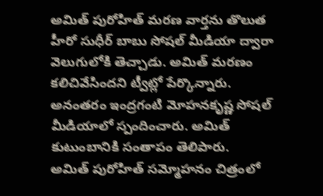అమిత్ పురోహిత్ మరణ వార్తను తొలుత హీరో సుధీర్ బాబు సోషల్ మీడియా ద్వారా వెలుగులోకి తెచ్చాడు. అమిత్ మరణం కలిచివేసిందని ట్వీట్లో పేర్కొన్నారు. అనంతరం ఇంద్రగంటి మోహనకృష్ణ సోషల్ మీడియాలో స్పందించారు. అమిత్ కుటుంబానికి సంతాపం తెలిపారు.
అమిత్ పురోహిత్ సమ్మోహనం చిత్రంలో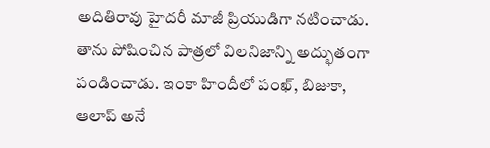అదితిరావు హైదరీ మాజీ ప్రియుడిగా నటించాడు. తాను పోషించిన పాత్రలో విలనిజాన్ని అద్భుతంగా పండించాడు. ఇంకా హిందీలో పంఖ్, బిజుకా, ఆలాప్ అనే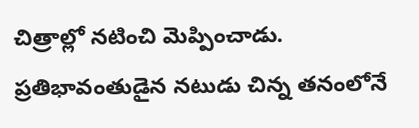చిత్రాల్లో నటించి మెప్పించాడు. ప్రతిభావంతుడైన నటుడు చిన్న తనంలోనే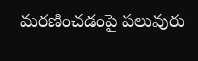మరణించడంపై పలువురు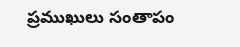ప్రముఖులు సంతాపం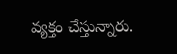వ్యక్తం చేస్తున్నారు.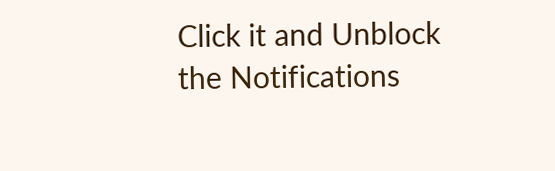Click it and Unblock the Notifications